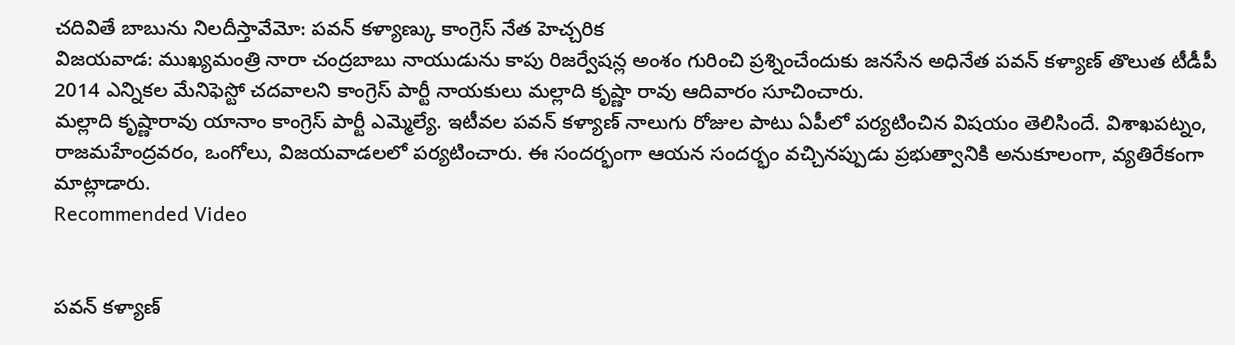చదివితే బాబును నిలదీస్తావేమో: పవన్ కళ్యాణ్కు కాంగ్రెస్ నేత హెచ్చరిక
విజయవాడ: ముఖ్యమంత్రి నారా చంద్రబాబు నాయుడును కాపు రిజర్వేషన్ల అంశం గురించి ప్రశ్నించేందుకు జనసేన అధినేత పవన్ కళ్యాణ్ తొలుత టీడీపీ 2014 ఎన్నికల మేనిఫెస్టో చదవాలని కాంగ్రెస్ పార్టీ నాయకులు మల్లాది కృష్ణా రావు ఆదివారం సూచించారు.
మల్లాది కృష్ణారావు యానాం కాంగ్రెస్ పార్టీ ఎమ్మెల్యే. ఇటీవల పవన్ కళ్యాణ్ నాలుగు రోజుల పాటు ఏపీలో పర్యటించిన విషయం తెలిసిందే. విశాఖపట్నం, రాజమహేంద్రవరం, ఒంగోలు, విజయవాడలలో పర్యటించారు. ఈ సందర్భంగా ఆయన సందర్భం వచ్చినప్పుడు ప్రభుత్వానికి అనుకూలంగా, వ్యతిరేకంగా మాట్లాడారు.
Recommended Video


పవన్ కళ్యాణ్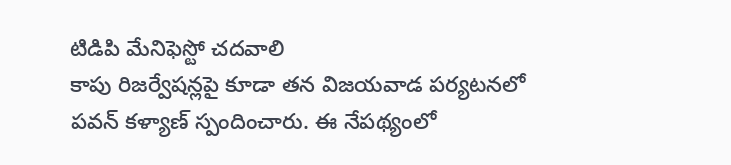టిడిపి మేనిఫెస్టో చదవాలి
కాపు రిజర్వేషన్లపై కూడా తన విజయవాడ పర్యటనలో పవన్ కళ్యాణ్ స్పందించారు. ఈ నేపథ్యంలో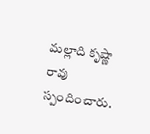మల్లాది కృష్ణా రావు స్పందించారు.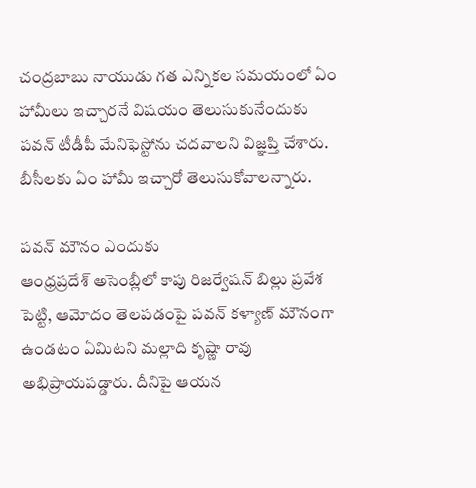చంద్రబాబు నాయుడు గత ఎన్నికల సమయంలో ఏం హామీలు ఇచ్చారనే విషయం తెలుసుకునేందుకు పవన్ టీడీపీ మేనిఫెస్టోను చదవాలని విజ్ఞప్తి చేశారు. బీసీలకు ఏం హామీ ఇచ్చారో తెలుసుకోవాలన్నారు.

పవన్ మౌనం ఎందుకు
ఆంధ్రప్రదేశ్ అసెంబ్లీలో కాపు రిజర్వేషన్ బిల్లు ప్రవేశ పెట్టి, ఆమోదం తెలపడంపై పవన్ కళ్యాణ్ మౌనంగా ఉండటం ఏమిటని మల్లాది కృష్ణా రావు అభిప్రాయపడ్డారు. దీనిపై ఆయన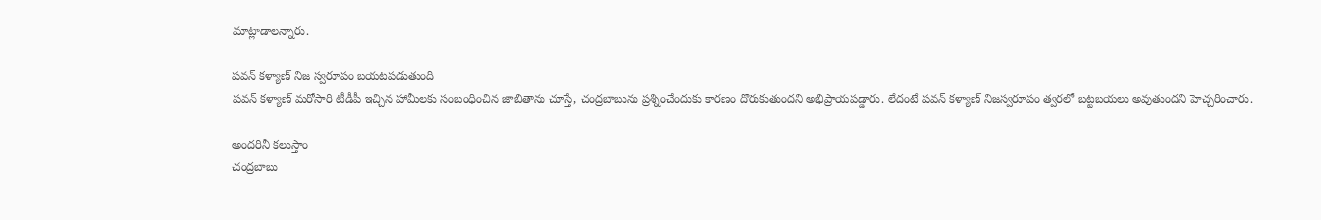మాట్లాడాలన్నారు.

పవన్ కళ్యాణ్ నిజ స్వరూపం బయటపడుతుంది
పవన్ కళ్యాణ్ మరోసారి టీడీపీ ఇచ్చిన హామీలకు సంబంధించిన జాబితాను చూస్తే, చంద్రబాబును ప్రశ్నించేందుకు కారణం దొరుకుతుందని అభిప్రాయపడ్డారు. లేదంటే పవన్ కళ్యాణ్ నిజస్వరూపం త్వరలో బట్టబయలు అవుతుందని హెచ్చరించారు.

అందరినీ కలుస్తాం
చంద్రబాబు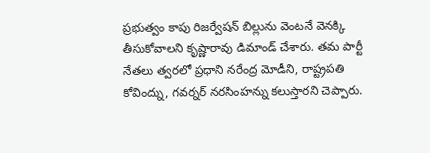ప్రభుత్వం కాపు రిజర్వేషన్ బిల్లును వెంటనే వెనక్కి తీసుకోవాలని కృష్ణారావు డిమాండ్ చేశారు. తమ పార్టీ నేతలు త్వరలో ప్రధాని నరేంద్ర మోడీని, రాష్ట్రపతి కోవింద్ను, గవర్నర్ నరసింహన్ను కలుస్తారని చెప్పారు.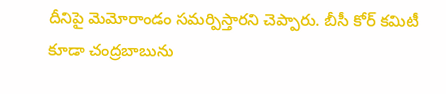దీనిపై మెమోరాండం సమర్పిస్తారని చెప్పారు. బీసీ కోర్ కమిటీ కూడా చంద్రబాబును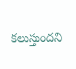కలుస్తుందని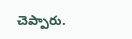చెప్పారు.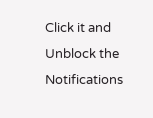Click it and Unblock the Notifications